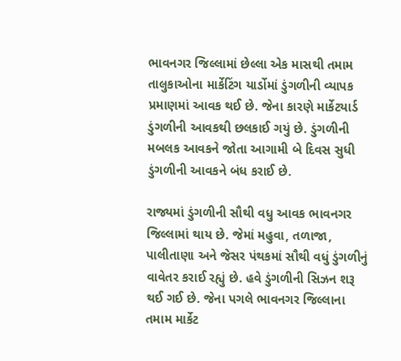ભાવનગર જિલ્લામાં છેલ્લા એક માસથી તમામ તાલુકાઓના માર્કેટિંગ યાર્ડોમાં ડુંગળીની વ્યાપક પ્રમાણમાં આવક થઈ છે. જેના કારણે માર્કેટયાર્ડ ડુંગળીની આવકથી છલકાઈ ગયું છે. ડુંગળીની મબલક આવકને જોતા આગામી બે દિવસ સુધી ડુંગળીની આવકને બંધ કરાઈ છે.

રાજ્યમાં ડુંગળીની સૌથી વધુ આવક ભાવનગર જિલ્લામાં થાય છે. જેમાં મહુવા, તળાજા, પાલીતાણા અને જેસર પંથકમાં સૌથી વધું ડુંગળીનું વાવેતર કરાઈ રહ્યું છે. હવે ડુંગળીની સિઝન શરૂ થઈ ગઈ છે. જેના પગલે ભાવનગર જિલ્લાના તમામ માર્કેટ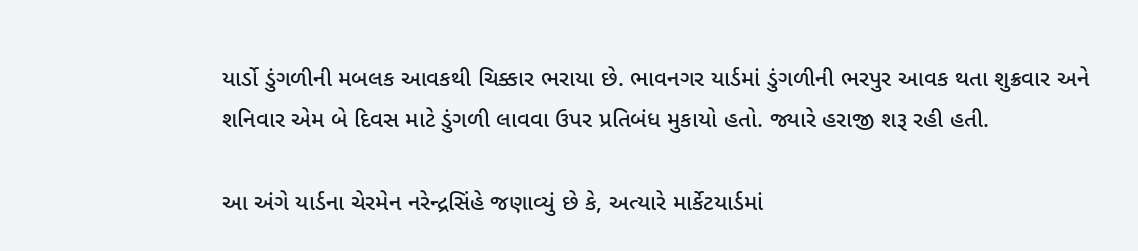યાર્ડો ડુંગળીની મબલક આવકથી ચિક્કાર ભરાયા છે. ભાવનગર યાર્ડમાં ડુંગળીની ભરપુર આવક થતા શુક્રવાર અને શનિવાર એમ બે દિવસ માટે ડુંગળી લાવવા ઉપર પ્રતિબંધ મુકાયો હતો. જ્યારે હરાજી શરૂ રહી હતી.

આ અંગે યાર્ડના ચેરમેન નરેન્દ્રસિંહે જણાવ્યું છે કે, અત્યારે માર્કેટયાર્ડમાં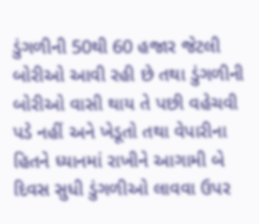ડુંગળીની 50થી 60 હજાર જેટલી બોરીઓ આવી રહી છે તથા ડુંગળીની બોરીઓ વાસી થાય તે પછી વહેચવી પડે નહીં અને ખેડૂતો તથા વેપારીના હિતને ધ્યાનમાં રાખીને આગામી બે દિવસ સુધી ડુંગળીઓ લાવવા ઉપર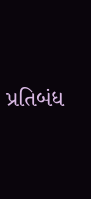પ્રતિબંધ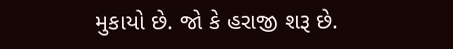મુકાયો છે. જો કે હરાજી શરૂ છે.